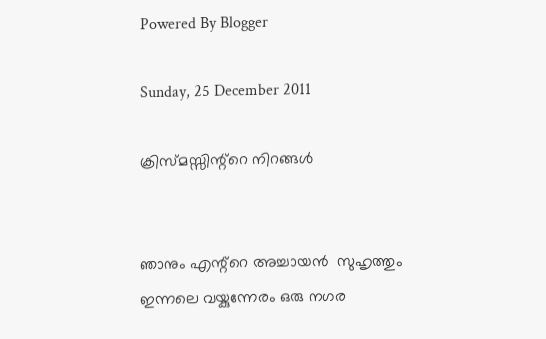Powered By Blogger

Sunday, 25 December 2011

ക്രിസ്മസ്സിന്റ്റെ നിറങ്ങള്‍


ഞാനും എന്റ്റെ അച്ചായന്‍  സുഹൃത്തും ഇന്നലെ വയ്കുന്നേരം ഒരു നഗര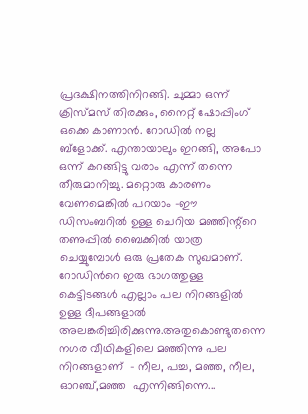പ്രദക്ഷിനത്തിനിറങ്ങി. ചുമ്മാ ഒന്ന് ക്രിസ്മസ് തിരക്കും, നൈറ്റ്‌ ഷോപ്പിംഗ്‌ ഒക്കെ കാണാന്‍. റോഡില്‍ നല്ല ബ്ളോക്ക്. എന്തായാലും ഇറങ്ങി, അപോ ഒന്ന് കറങ്ങിട്ടു വരാം എന്ന് തന്നെ തീരുമാനിച്ചു. മറ്റൊരു കാരണം വേണമെങ്കില്‍ പറയാം -ഈ ഡിസംബറില്‍ ഉള്ള ചെറിയ മഞ്ഞിന്റ്റെ  തണുപ്പില്‍ ബൈക്കില്‍ യാത്ര ചെയ്യുമ്പോള്‍ ഒരു പ്രതേക സുഖമാണ്. റോഡിന്‍റെ ഇരു ഭാഗത്തുള്ള കെട്ടിടങ്ങള്‍ എല്ലാം പല നിറങ്ങളില്‍ ഉള്ള ദീപങ്ങളാല്‍ അലങ്കരിച്ചിരിക്കുന്നു.അതുകൊണ്ടുതന്നെ നഗര വീഥികളിലെ മഞ്ഞിന്നു പല  നിറങ്ങളാണ്  - നീല, പച്ച, മഞ്ഞ, നീല, ഓറഞ്ച്,മഞ്ഞ  എന്നിങ്ങിന്നെ...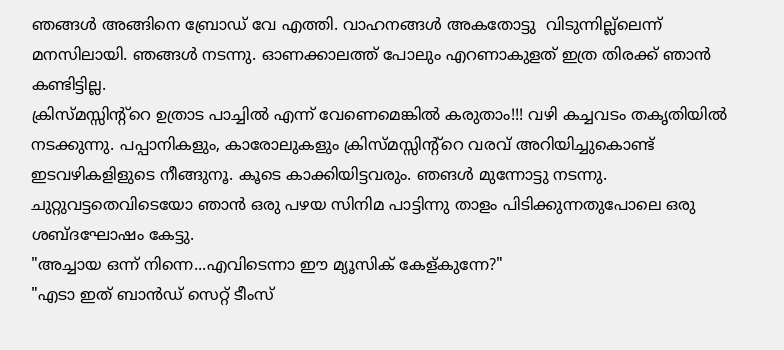ഞങ്ങള്‍ അങ്ങിനെ ബ്രോഡ്‌ വേ എത്തി. വാഹനങ്ങള്‍ അകതോട്ടു  വിടുന്നില്ല്ലെന്ന്
മനസിലായി. ഞങ്ങള്‍ നടന്നു. ഓണക്കാലത്ത് പോലും എറണാകുളത് ഇത്ര തിരക്ക് ഞാന്‍ കണ്ടിട്ടില്ല.
ക്രിസ്മസ്സിന്റ്റെ ഉത്രാട പാച്ചില്‍ എന്ന് വേണെമെങ്കില്‍ കരുതാം!!! വഴി കച്ചവടം തകൃതിയില്‍
നടക്കുന്നു. പപ്പാനികളും, കാരോലുകളും ക്രിസ്മസ്സിന്റ്റെ വരവ് അറിയിച്ചുകൊണ്ട്‌ ഇടവഴികളിളുടെ നീങ്ങുനൂ. കൂടെ കാക്കിയിട്ടവരും. ഞങള്‍ മുന്നോട്ടു നടന്നു. ചുറ്റുവട്ടതെവിടെയോ ഞാന്‍ ഒരു പഴയ സിനിമ പാട്ടിന്നു താളം പിടിക്കുന്നതുപോലെ ഒരു ശബ്ദഘോഷം കേട്ടു.
"അച്ചായ ഒന്ന് നിന്നെ...എവിടെന്നാ ഈ മ്യൂസിക്‌ കേള്കുന്നേ?"
"എടാ ഇത് ബാന്‍ഡ് സെറ്റ് ടീംസ്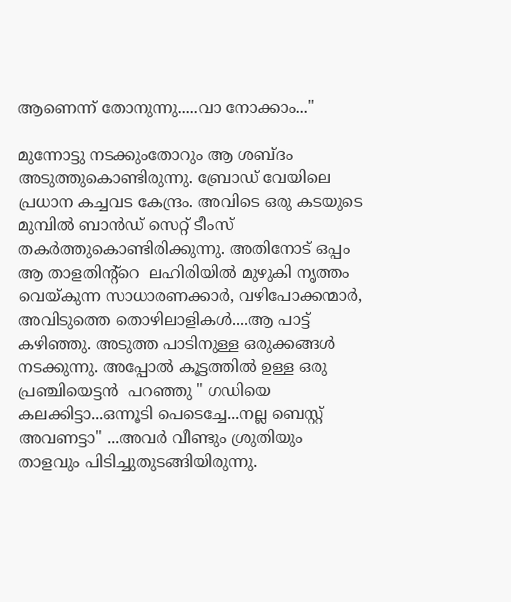ആണെന്ന് തോനുന്നു.....വാ നോക്കാം..."

മുന്നോട്ടു നടക്കുംതോറും ആ ശബ്ദം അടുത്തുകൊണ്ടിരുന്നു. ബ്രോഡ്‌ വേയിലെ പ്രധാന കച്ചവട കേന്ദ്രം. അവിടെ ഒരു കടയുടെ മുമ്പില്‍ ബാന്‍ഡ് സെറ്റ് ടീംസ് തകര്‍ത്തുകൊണ്ടിരിക്കുന്നു. അതിനോട് ഒപ്പം ആ താളതിന്റ്റെ  ലഹിരിയില്‍ മുഴുകി നൃത്തം വെയ്കുന്ന സാധാരണക്കാര്‍, വഴിപോക്കന്മാര്‍, അവിടുത്തെ തൊഴിലാളികള്‍....ആ പാട്ട് കഴിഞ്ഞു. അടുത്ത പാടിനുള്ള ഒരുക്കങ്ങള്‍ നടക്കുന്നു. അപ്പോല്‍ കൂട്ടത്തില്‍ ഉള്ള ഒരു പ്രഞ്ചിയെട്ടന്‍  പറഞ്ഞു " ഗഡിയെ കലക്കിട്ടാ...ഒന്നൂടി പെടെച്ചേ...നല്ല ബെസ്റ്റ് അവണട്ടാ" ...അവര്‍ വീണ്ടും ശ്രുതിയും താളവും പിടിച്ചുതുടങ്ങിയിരുന്നു.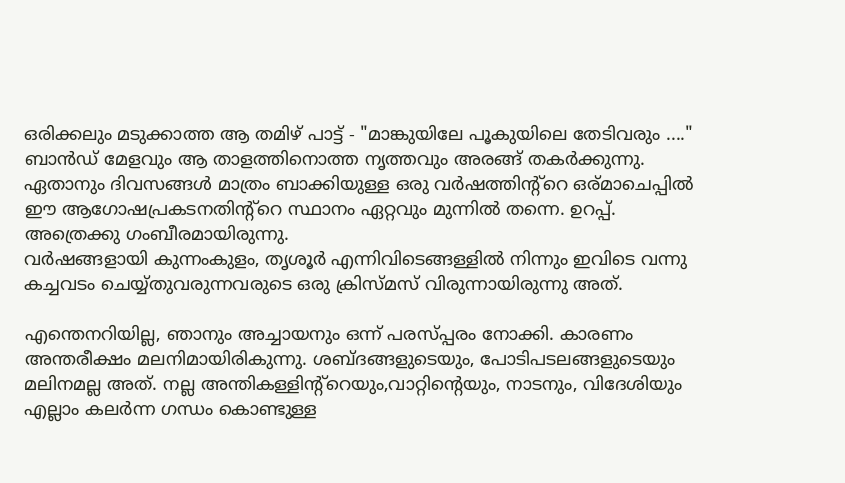ഒരിക്കലും മടുക്കാത്ത ആ തമിഴ് പാട്ട് - "മാങ്കുയിലേ പൂകുയിലെ തേടിവരും ...." ബാന്‍ഡ് മേളവും ആ താളത്തിനൊത്ത നൃത്തവും അരങ്ങ് തകര്‍ക്കുന്നു.
ഏതാനും ദിവസങ്ങള്‍ മാത്രം ബാക്കിയുള്ള ഒരു വര്‍ഷത്തിന്റ്റെ ഒര്മാചെപ്പില്‍ ഈ ആഗോഷപ്രകടനതിന്റ്റെ സ്ഥാനം ഏറ്റവും മുന്നില്‍ തന്നെ. ഉറപ്പ്. അത്രെക്കു ഗംബീരമായിരുന്നു.
വര്‍ഷങ്ങളായി കുന്നംകുളം, തൃശൂര്‍ എന്നിവിടെങ്ങള്ളില്‍ നിന്നും ഇവിടെ വന്നു കച്ചവടം ചെയ്യ്തുവരുന്നവരുടെ ഒരു ക്രിസ്മസ് വിരുന്നായിരുന്നു അത്.

എന്തെനറിയില്ല, ഞാനും അച്ചായനും ഒന്ന് പരസ്പ്പരം നോക്കി. കാരണം അന്തരീക്ഷം മലനിമായിരികുന്നു. ശബ്ദങ്ങളുടെയും, പോടിപടലങ്ങളുടെയും മലിനമല്ല അത്. നല്ല അന്തികള്ളിന്റ്റെയും,വാറ്റിന്റെയും, നാടനും, വിദേശിയും എല്ലാം കലര്‍ന്ന ഗന്ധം കൊണ്ടുള്ള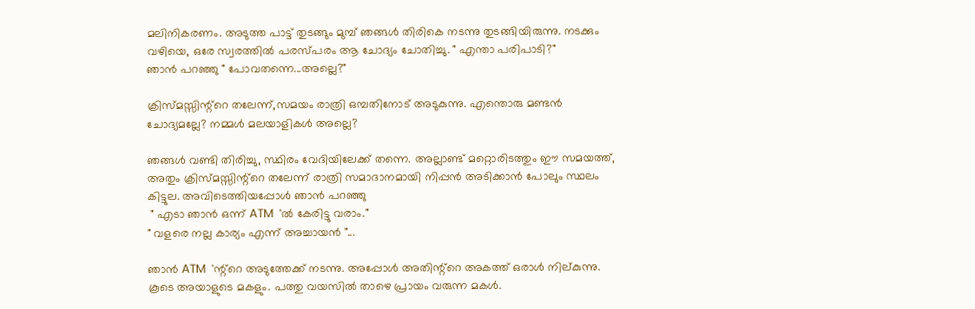മലിനികരണം. അടുത്ത പാട്ട് തുടങ്ങും മുമ്പ് ഞങ്ങള്‍ തിരികെ നടന്നു തുടങ്ങിയിരുന്നു. നടക്കും വഴിയെ, ഒരേ സ്വരത്തില്‍ പരസ്പരം ആ ചോദ്യം ചോതിച്ചു. " എന്താ പരിപാടി?"
ഞാന്‍ പറഞ്ഞു " പോവതന്നെ...അല്ലെ?"

ക്രിസ്മസ്സിന്റ്റെ തലേന്ന്,സമയം രാത്രി ഒമ്പതിനോട് അടുകുന്നു. എന്തൊരു മണ്ടന്‍ ചോദ്യമല്ലേ? നമ്മള്‍ മലയാളികള്‍ അല്ലെ?

ഞങ്ങള്‍ വണ്ടി തിരിച്ചു, സ്ഥിരം വേദിയിലേക്ക് തന്നെ. അല്ലാണ്ട് മറ്റൊരിടത്തും ഈ സമയത്ത്, അതും ക്രിസ്മസ്സിന്റ്റെ തലേന്ന് രാത്രി സമാദാനമായി നിപ്പന്‍ അടിക്കാന്‍ പോലും സ്ഥലം കിട്ടുല. അവിടെത്തിയപ്പോള്‍ ഞാന്‍ പറഞ്ഞു
 " എടാ ഞാന്‍ ഒന്ന് ATM  'ല്‍ കേരിട്ടു വരാം."
" വളരെ നല്ല കാര്യം എന്ന് അച്ചായന്‍ "...

ഞാന്‍ ATM  'ന്റ്റെ അടുത്തേക്ക് നടന്നു. അപ്പോള്‍ അതിന്റ്റെ അകത്ത് ഒരാള്‍ നില്കുന്നു. കൂടെ അയാളുടെ മകളും. പത്തു വയസില്‍ താഴെ പ്രായം വരുന്ന മകള്‍.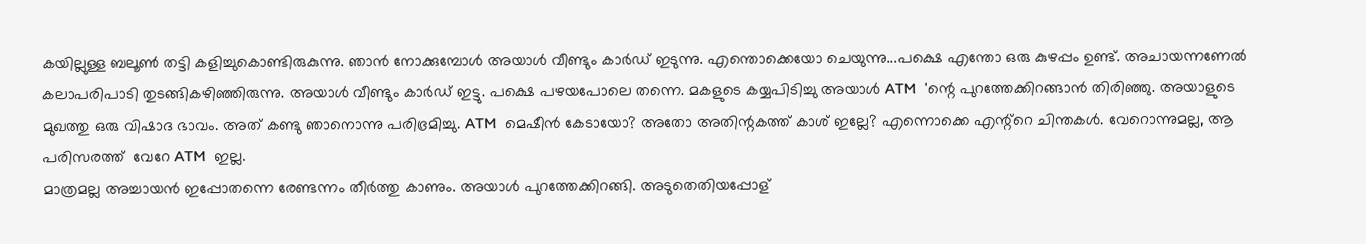കയില്ലുള്ള ബലൂണ്‍ തട്ടി കളിച്ചുകൊണ്ടിരുകുന്നു. ഞാന്‍ നോക്കുമ്പോള്‍ അയാള്‍ വീണ്ടും കാര്‍ഡ്‌ ഇടുന്നു. എന്തൊക്കെയോ ചെയുന്നു...പക്ഷെ എന്തോ ഒരു കുഴപ്പം ഉണ്ട്. അചായന്നണേല്‍ കലാപരിപാടി തുടങ്ങികഴിഞ്ഞിരുന്നു. അയാള്‍ വീണ്ടും കാര്‍ഡ്‌ ഇട്ടു. പക്ഷെ പഴയപോലെ തന്നെ. മകളുടെ കയ്യപിടിച്ചു അയാള്‍ ATM  'ന്റെ പുറത്തേക്കിറങ്ങാന്‍ തിരിഞ്ഞു. അയാളുടെ മുഖത്തു ഒരു വിഷാദ ഭാവം. അത് കണ്ടു ഞാനൊന്നു പരിഭ്രമിച്ചു. ATM  മെഷീന്‍ കേടായോ? അതോ അതിന്റകത്ത്‌ കാശ് ഇല്ലേ? എന്നൊക്കെ എന്റ്റെ ചിന്തകള്‍. വേറൊന്നുമല്ല, ആ പരിസരത്ത്  വേറേ ATM  ഇല്ല.
മാത്രമല്ല അച്ചായന്‍ ഇപ്പോതന്നെ രേണ്ടന്നം തീര്‍ത്തു കാണും. അയാള്‍ പുറത്തേക്കിറങ്ങി. അടുതെതിയപ്പോള്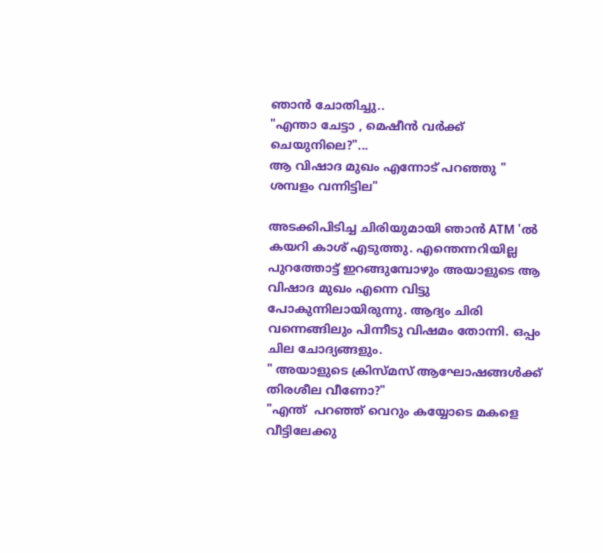ഞാന്‍ ചോതിച്ചു..
"എന്താ ചേട്ടാ , മെഷീന്‍ വര്‍ക്ക്‌ ചെയുനിലെ?"...
ആ വിഷാദ മുഖം എന്നോട് പറഞ്ഞു " ശമ്പളം വന്നിട്ടില"

അടക്കിപിടിച്ച ചിരിയുമായി ഞാന്‍ ATM 'ല്‍ കയറി കാശ് എടുത്തു. എന്തെന്നറിയില്ല പുറത്തോട്ട് ഇറങ്ങുമ്പോഴും അയാളുടെ ആ വിഷാദ മുഖം എന്നെ വിട്ടു പോകുന്നിലായിരുന്നു. ആദ്യം ചിരി വന്നെങ്ങിലും പിന്നീടു വിഷമം തോന്നി. ഒപ്പം ചില ചോദ്യങ്ങളും.
" അയാളുടെ ക്രിസ്മസ് ആഘോഷങ്ങള്‍ക്ക് തിരശീല വീണോ?"
"എന്ത്  പറഞ്ഞ് വെറും കയ്യോടെ മകളെ വീട്ടിലേക്കു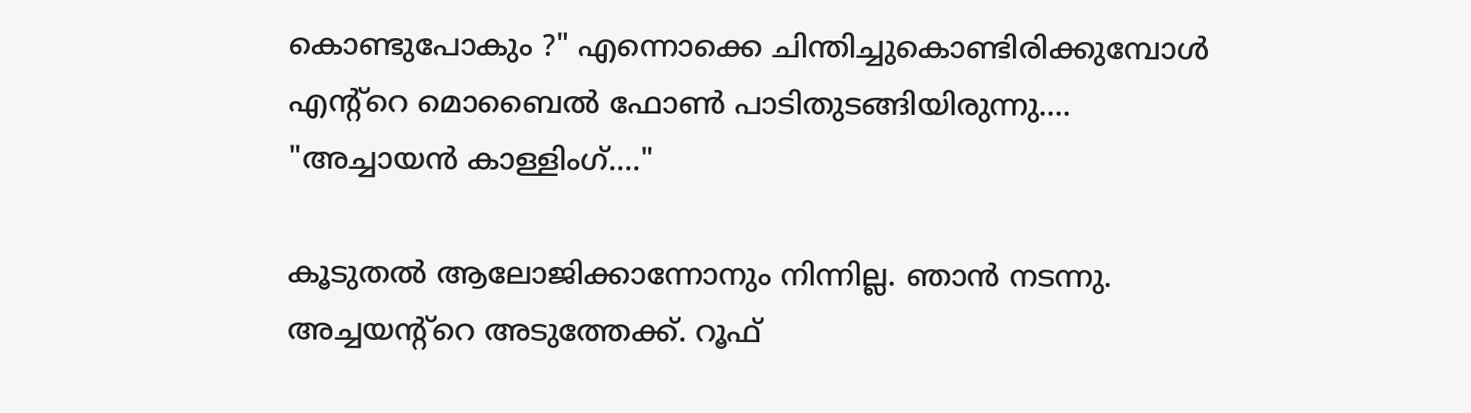കൊണ്ടുപോകും ?" എന്നൊക്കെ ചിന്തിച്ചുകൊണ്ടിരിക്കുമ്പോള്‍ എന്റ്റെ മൊബൈല്‍ ഫോണ്‍ പാടിതുടങ്ങിയിരുന്നു....
"അച്ചായന്‍ കാള്ളിംഗ്...."

കൂടുതല്‍ ആലോജിക്കാന്നോനും നിന്നില്ല. ഞാന്‍ നടന്നു. അച്ചയന്റ്റെ അടുത്തേക്ക്. റൂഫ്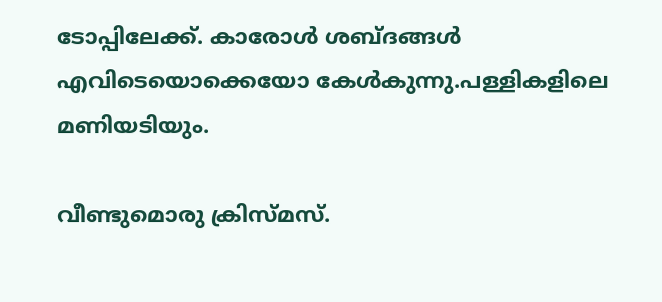ടോപ്പിലേക്ക്. കാരോള്‍ ശബ്ദങ്ങള്‍ എവിടെയൊക്കെയോ കേള്‍കുന്നു.പള്ളികളിലെ മണിയടിയും.

വീണ്ടുമൊരു ക്രിസ്മസ്.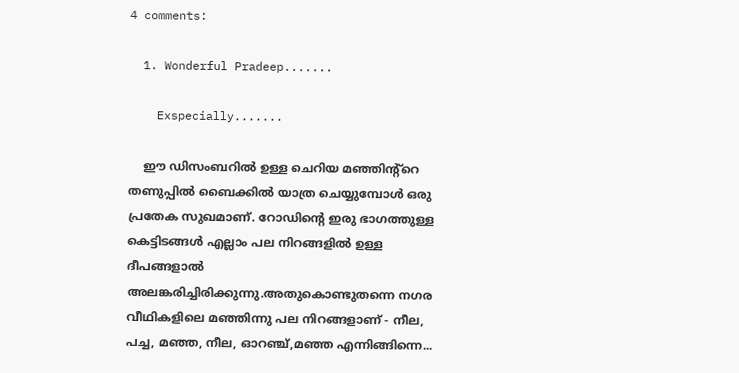4 comments:

  1. Wonderful Pradeep.......

    Exspecially.......

    ഈ ഡിസംബറില്‍ ഉള്ള ചെറിയ മഞ്ഞിന്റ്റെ തണുപ്പില്‍ ബൈക്കില്‍ യാത്ര ചെയ്യുമ്പോള്‍ ഒരു പ്രതേക സുഖമാണ്. റോഡിന്‍റെ ഇരു ഭാഗത്തുള്ള കെട്ടിടങ്ങള്‍ എല്ലാം പല നിറങ്ങളില്‍ ഉള്ള ദീപങ്ങളാല്‍ അലങ്കരിച്ചിരിക്കുന്നു.അതുകൊണ്ടുതന്നെ നഗര വീഥികളിലെ മഞ്ഞിന്നു പല നിറങ്ങളാണ് - നീല, പച്ച, മഞ്ഞ, നീല, ഓറഞ്ച്,മഞ്ഞ എന്നിങ്ങിന്നെ...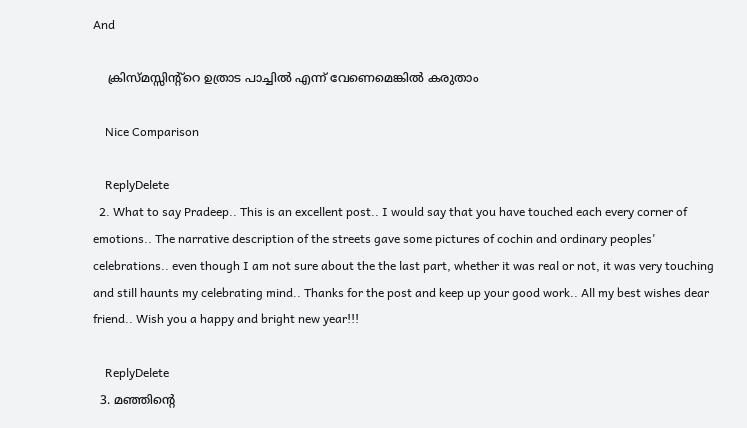And

    ക്രിസ്മസ്സിന്റ്റെ ഉത്രാട പാച്ചില്‍ എന്ന് വേണെമെങ്കില്‍ കരുതാം

    Nice Comparison

    ReplyDelete
  2. What to say Pradeep.. This is an excellent post.. I would say that you have touched each every corner of emotions.. The narrative description of the streets gave some pictures of cochin and ordinary peoples' celebrations.. even though I am not sure about the the last part, whether it was real or not, it was very touching and still haunts my celebrating mind.. Thanks for the post and keep up your good work.. All my best wishes dear friend.. Wish you a happy and bright new year!!!

    ReplyDelete
  3. മഞ്ഞിന്റെ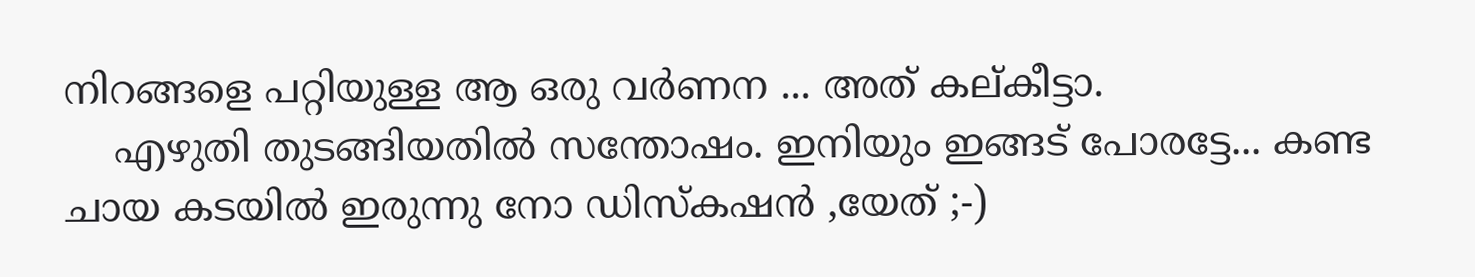നിറങ്ങളെ പറ്റിയുള്ള ആ ഒരു വര്‍ണന ... അത് കല്കീട്ടാ.
    എഴുതി തുടങ്ങിയതില്‍ സന്തോഷം. ഇനിയും ഇങ്ങട് പോരട്ടേ... കണ്ട ചായ കടയില്‍ ഇരുന്നു നോ ഡിസ്കഷന്‍ ,യേത് ;-)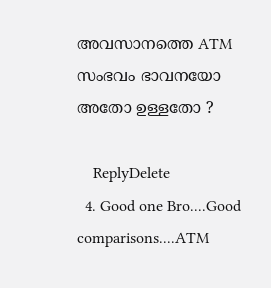അവസാനത്തെ ATM സംഭവം ഭാവനയോ അതോ ഉള്ളതോ ?

    ReplyDelete
  4. Good one Bro....Good comparisons....ATM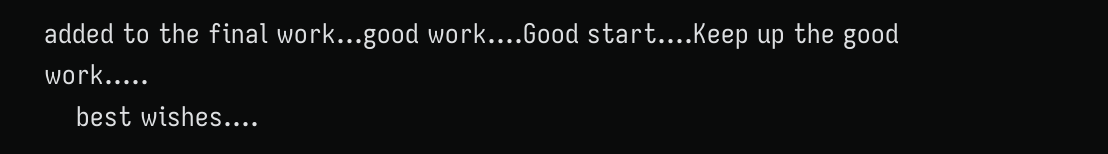added to the final work...good work....Good start....Keep up the good work.....
    best wishes....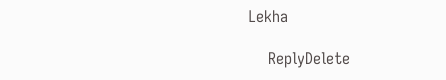Lekha

    ReplyDelete